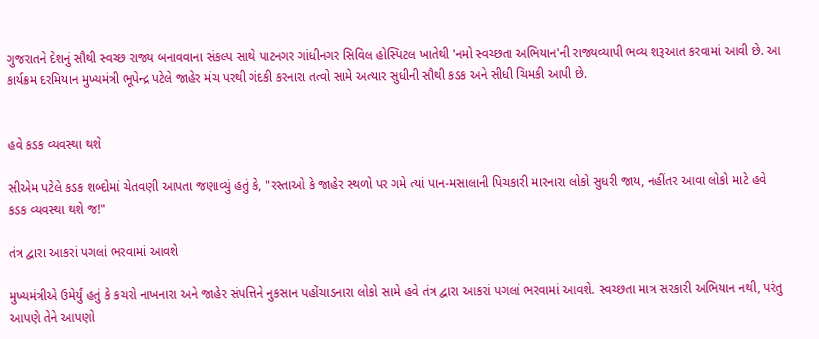ગુજરાતને દેશનું સૌથી સ્વચ્છ રાજ્ય બનાવવાના સંકલ્પ સાથે પાટનગર ગાંધીનગર સિવિલ હોસ્પિટલ ખાતેથી 'નમો સ્વચ્છતા અભિયાન'ની રાજ્યવ્યાપી ભવ્ય શરૂઆત કરવામાં આવી છે. આ કાર્યક્રમ દરમિયાન મુખ્યમંત્રી ભૂપેન્દ્ર પટેલે જાહેર મંચ પરથી ગંદકી કરનારા તત્વો સામે અત્યાર સુધીની સૌથી કડક અને સીધી ચિમકી આપી છે.


હવે કડક વ્યવસ્થા થશે

સીએમ પટેલે કડક શબ્દોમાં ચેતવણી આપતા જણાવ્યું હતું કે, "રસ્તાઓ કે જાહેર સ્થળો પર ગમે ત્યાં પાન-મસાલાની પિચકારી મારનારા લોકો સુધરી જાય, નહીંતર આવા લોકો માટે હવે કડક વ્યવસ્થા થશે જ!"

તંત્ર દ્વારા આકરાં પગલાં ભરવામાં આવશે

મુખ્યમંત્રીએ ઉમેર્યું હતું કે કચરો નાખનારા અને જાહેર સંપત્તિને નુકસાન પહોંચાડનારા લોકો સામે હવે તંત્ર દ્વારા આકરાં પગલાં ભરવામાં આવશે. સ્વચ્છતા માત્ર સરકારી અભિયાન નથી, પરંતુ આપણે તેને આપણો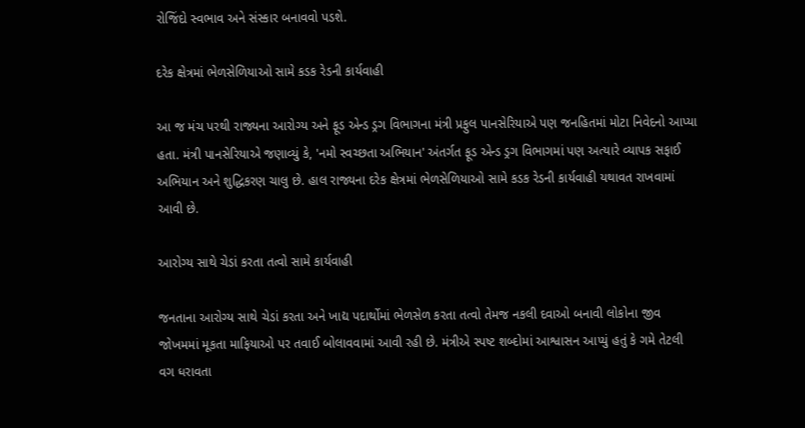રોજિંદો સ્વભાવ અને સંસ્કાર બનાવવો પડશે.

દરેક ક્ષેત્રમાં ભેળસેળિયાઓ સામે કડક રેડની કાર્યવાહી

આ જ મંચ પરથી રાજ્યના આરોગ્ય અને ફૂડ એન્ડ ડ્રગ વિભાગના મંત્રી પ્રફુલ પાનસેરિયાએ પણ જનહિતમાં મોટા નિવેદનો આપ્યા હતા. મંત્રી પાનસેરિયાએ જણાવ્યું કે, 'નમો સ્વચ્છતા અભિયાન' અંતર્ગત ફૂડ એન્ડ ડ્રગ વિભાગમાં પણ અત્યારે વ્યાપક સફાઈ અભિયાન અને શુદ્ધિકરણ ચાલુ છે. હાલ રાજ્યના દરેક ક્ષેત્રમાં ભેળસેળિયાઓ સામે કડક રેડની કાર્યવાહી યથાવત રાખવામાં આવી છે.

આરોગ્ય સાથે ચેડાં કરતા તત્વો સામે કાર્યવાહી

જનતાના આરોગ્ય સાથે ચેડાં કરતા અને ખાદ્ય પદાર્થોમાં ભેળસેળ કરતા તત્વો તેમજ નકલી દવાઓ બનાવી લોકોના જીવ જોખમમાં મૂકતા માફિયાઓ પર તવાઈ બોલાવવામાં આવી રહી છે. મંત્રીએ સ્પષ્ટ શબ્દોમાં આશ્વાસન આપ્યું હતું કે ગમે તેટલી વગ ધરાવતા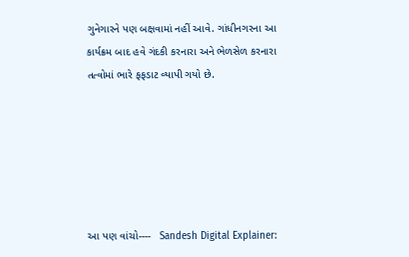ગુનેગારને પણ બક્ષવામાં નહીં આવે. ગાંધીનગરના આ કાર્યક્રમ બાદ હવે ગંદકી કરનારા અને ભેળસેળ કરનારા તત્વોમાં ભારે ફફડાટ વ્યાપી ગયો છે.






આ પણ વાંચો----   Sandesh Digital Explainer: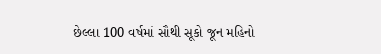છેલ્લા 100 વર્ષમાં સૌથી સૂકો જૂન મહિનો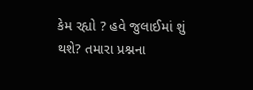કેમ રહ્યો ? હવે જુલાઈમાં શું થશે? તમારા પ્રશ્નના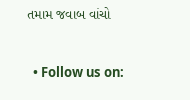તમામ જવાબ વાંચો


  • Follow us on: